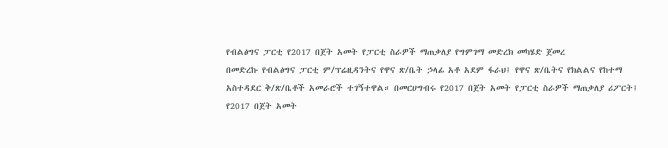የብልፅግና ፓርቲ የ2017 በጀት አመት የፓርቲ ስራዎች ማጠቃለያ የግምገማ መድረክ መካሄድ ጀመረ
በመድረኩ የብልፅግና ፓርቲ ም/ፕሬዚዳንትና የዋና ጽ/ቤት ኃላፊ አቶ አደም ፋራህ፤ የዋና ጽ/ቤትና የክልልና የከተማ አስተዳደር ቅ/ጽ/ቤቶች አመራሮች ተገኝተዋል። በመርሀግብሩ የ2017 በጀት አመት የፓርቲ ስራዎች ማጠቃለያ ሪፖርት፤ የ2017 በጀት አመት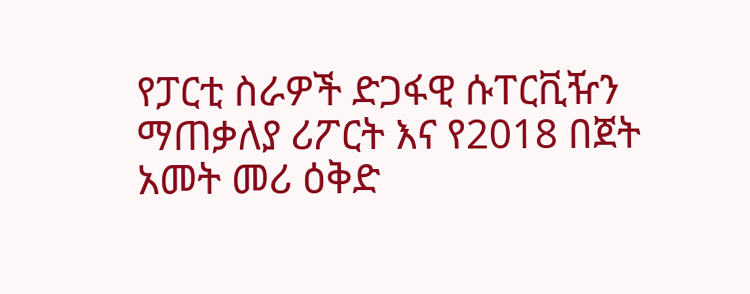የፓርቲ ስራዎች ድጋፋዊ ሱፐርቪዥን ማጠቃለያ ሪፖርት እና የ2018 በጀት አመት መሪ ዕቅድ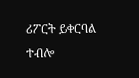ሪፖርት ይቀርባል ተብሎ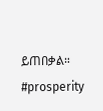ይጠበቃል። #prosperity